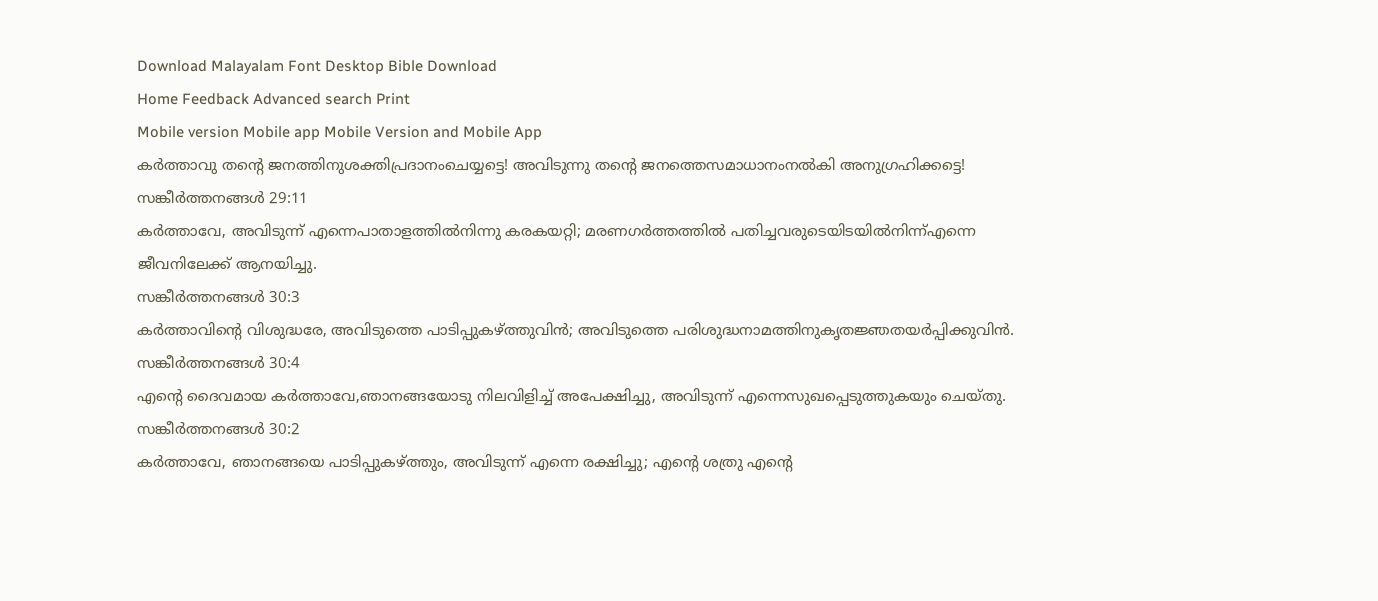Download Malayalam Font Desktop Bible Download
Home Feedback Advanced search Print
Mobile version Mobile app Mobile Version and Mobile App
കര്‍ത്താവു തന്‍റെ ജനത്തിനുശക്തിപ്രദാനംചെയ്യട്ടെ! അവിടുന്നു തന്‍റെ ജനത്തെസമാധാനംനല്‍കി അനുഗ്രഹിക്കട്ടെ!
സങ്കീര്‍ത്തനങ്ങള്‍ 29:11
കര്‍ത്താവേ, അവിടുന്ന് എന്നെപാതാളത്തില്‍നിന്നു കരകയറ്റി; മരണഗര്‍ത്തത്തില്‍ പതിച്ചവരുടെയിടയില്‍നിന്ന്എന്നെ ജീവനിലേക്ക് ആനയിച്ചു.
സങ്കീര്‍ത്തനങ്ങള്‍ 30:3
കര്‍ത്താവിന്‍റെ വിശുദ്ധരേ, അവിടുത്തെ പാടിപ്പുകഴ്ത്തുവിന്‍; അവിടുത്തെ പരിശുദ്ധനാമത്തിനുകൃതജ്ഞതയര്‍പ്പിക്കുവിന്‍.
സങ്കീര്‍ത്തനങ്ങള്‍ 30:4
എന്‍റെ ദൈവമായ കര്‍ത്താവേ,ഞാനങ്ങയോടു നിലവിളിച്ച് അപേക്ഷിച്ചു, അവിടുന്ന് എന്നെസുഖപ്പെടുത്തുകയും ചെയ്തു.
സങ്കീര്‍ത്തനങ്ങള്‍ 30:2
കര്‍ത്താവേ, ഞാനങ്ങയെ പാടിപ്പുകഴ്ത്തും, അവിടുന്ന് എന്നെ രക്ഷിച്ചു; എന്‍റെ ശത്രു എന്‍റെ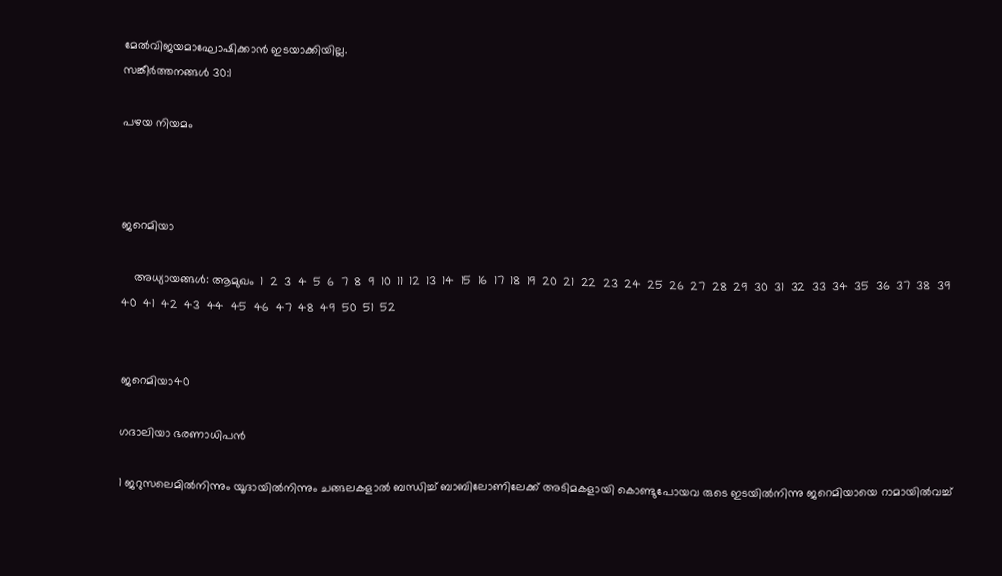മേല്‍വിജയമാഘോഷിക്കാന്‍ ഇടയാക്കിയില്ല.
സങ്കീര്‍ത്തനങ്ങള്‍ 30:1

പഴയ നിയമം



ജറെമിയാ

    അധ്യായങ്ങള്‍: ആമുഖം  1  2  3  4  5  6  7  8  9  10  11  12  13  14  15  16  17  18  19  20  21  22  23  24  25  26  27  28  29  30  31  32  33  34  35  36  37  38  39  40  41  42  43  44  45  46  47  48  49  50  51  52


ജറെമിയാ40

ഗദാലിയാ ഭരണാധിപന്‍

1 ജറുസലെമില്‍നിന്നും യൂദായില്‍നിന്നും ചങ്ങലകളാല്‍ ബന്ധിച്ച് ബാബിലോണിലേക്ക് അടിമകളായി കൊണ്ടുപോയവ രുടെ ഇടയില്‍നിന്നു ജറെമിയായെ റാമായില്‍വച്ച്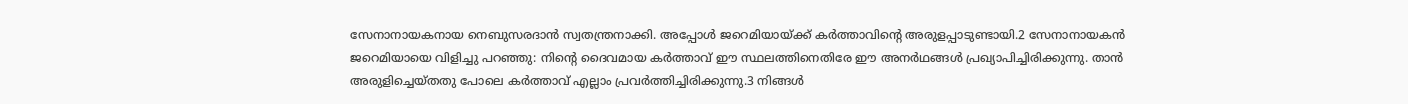സേനാനായകനായ നെബുസരദാന്‍ സ്വതന്ത്രനാക്കി. അപ്പോള്‍ ജറെമിയായ്ക്ക് കര്‍ത്താവിന്‍റെ അരുളപ്പാടുണ്ടായി.2 സേനാനായകന്‍ ജറെമിയായെ വിളിച്ചു പറഞ്ഞു: നിന്‍റെ ദൈവമായ കര്‍ത്താവ് ഈ സ്ഥലത്തിനെതിരേ ഈ അനര്‍ഥങ്ങള്‍ പ്രഖ്യാപിച്ചിരിക്കുന്നു. താന്‍ അരുളിച്ചെയ്തതു പോലെ കര്‍ത്താവ് എല്ലാം പ്രവര്‍ത്തിച്ചിരിക്കുന്നു.3 നിങ്ങള്‍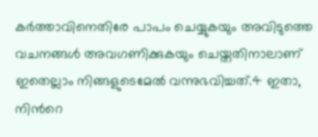കര്‍ത്താവിനെതിരേ പാപം ചെയ്യുകയും അവിടുത്തെ വചനങ്ങള്‍ അവഗണിക്കുകയും ചെയ്തതിനാലാണ് ഇതെല്ലാം നിങ്ങളുടെമേല്‍ വന്നുഭവിച്ചത്.4 ഇതാ, നിന്‍റെ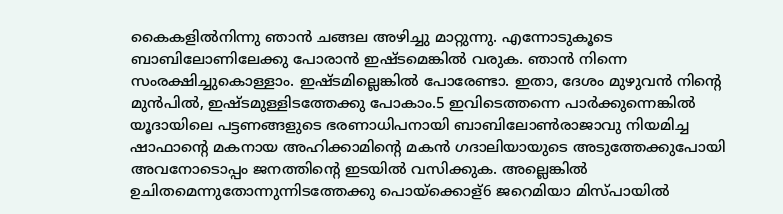കൈകളില്‍നിന്നു ഞാന്‍ ചങ്ങല അഴിച്ചു മാറ്റുന്നു. എന്നോടുകൂടെ ബാബിലോണിലേക്കു പോരാന്‍ ഇഷ്ടമെങ്കില്‍ വരുക. ഞാന്‍ നിന്നെ സംരക്ഷിച്ചുകൊള്ളാം. ഇഷ്ടമില്ലെങ്കില്‍ പോരേണ്ടാ. ഇതാ, ദേശം മുഴുവന്‍ നിന്‍റെ മുന്‍പില്‍, ഇഷ്ടമുള്ളിടത്തേക്കു പോകാം.5 ഇവിടെത്തന്നെ പാര്‍ക്കുന്നെങ്കില്‍ യൂദായിലെ പട്ടണങ്ങളുടെ ഭരണാധിപനായി ബാബിലോണ്‍രാജാവു നിയമിച്ച ഷാഫാന്‍റെ മകനായ അഹിക്കാമിന്‍റെ മകന്‍ ഗദാലിയായുടെ അടുത്തേക്കുപോയി അവനോടൊപ്പം ജനത്തിന്‍റെ ഇടയില്‍ വസിക്കുക. അല്ലെങ്കില്‍ ഉചിതമെന്നുതോന്നുന്നിടത്തേക്കു പൊയ്ക്കൊള്6 ജറെമിയാ മിസ്പായില്‍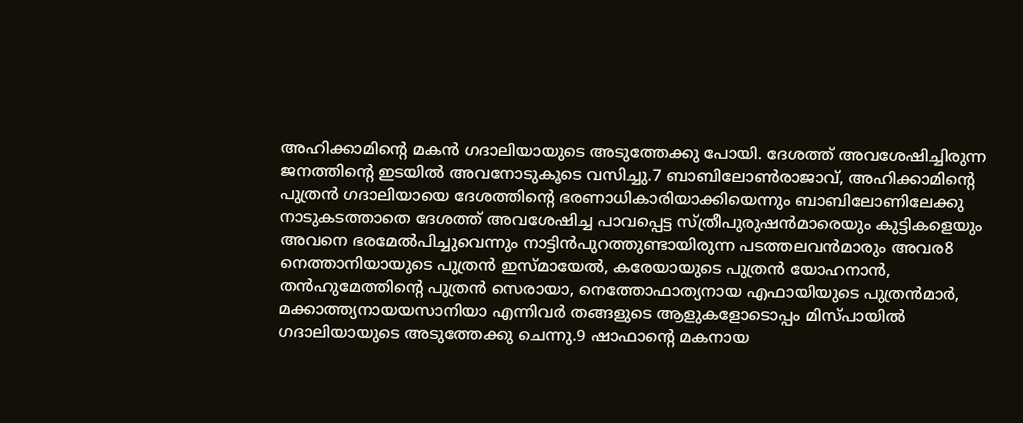അഹിക്കാമിന്‍റെ മകന്‍ ഗദാലിയായുടെ അടുത്തേക്കു പോയി. ദേശത്ത് അവശേഷിച്ചിരുന്ന ജനത്തിന്‍റെ ഇടയില്‍ അവനോടുകൂടെ വസിച്ചു.7 ബാബിലോണ്‍രാജാവ്, അഹിക്കാമിന്‍റെ പുത്രന്‍ ഗദാലിയായെ ദേശത്തിന്‍റെ ഭരണാധികാരിയാക്കിയെന്നും ബാബിലോണിലേക്കു നാടുകടത്താതെ ദേശത്ത് അവശേഷിച്ച പാവപ്പെട്ട സ്ത്രീപുരുഷന്‍മാരെയും കുട്ടികളെയും അവനെ ഭരമേല്‍പിച്ചുവെന്നും നാട്ടിന്‍പുറത്തുണ്ടായിരുന്ന പടത്തലവന്‍മാരും അവര8 നെത്താനിയായുടെ പുത്രന്‍ ഇസ്മായേല്‍, കരേയായുടെ പുത്രന്‍ യോഹനാന്‍, തന്‍ഹുമേത്തിന്‍റെ പുത്രന്‍ സെരായാ, നെത്തോഫാത്യനായ എഫായിയുടെ പുത്രന്‍മാര്‍, മക്കാത്ത്യനായയസാനിയാ എന്നിവര്‍ തങ്ങളുടെ ആളുകളോടൊപ്പം മിസ്പായില്‍ ഗദാലിയായുടെ അടുത്തേക്കു ചെന്നു.9 ഷാഫാന്‍റെ മകനായ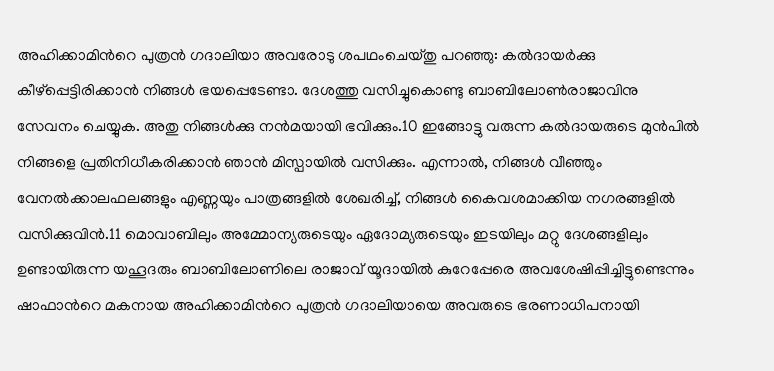അഹിക്കാമിന്‍റെ പുത്രന്‍ ഗദാലിയാ അവരോടു ശപഥംചെയ്തു പറഞ്ഞു: കല്‍ദായര്‍ക്കു കീഴ്പ്പെട്ടിരിക്കാന്‍ നിങ്ങള്‍ ഭയപ്പെടേണ്ടാ. ദേശത്തു വസിച്ചുകൊണ്ടു ബാബിലോണ്‍രാജാവിനു സേവനം ചെയ്യുക. അതു നിങ്ങള്‍ക്കു നന്‍മയായി ഭവിക്കും.10 ഇങ്ങോട്ടു വരുന്ന കല്‍ദായരുടെ മുന്‍പില്‍ നിങ്ങളെ പ്രതിനിധീകരിക്കാന്‍ ഞാന്‍ മിസ്പായില്‍ വസിക്കും. എന്നാല്‍, നിങ്ങള്‍ വീഞ്ഞും വേനല്‍ക്കാലഫലങ്ങളും എണ്ണയും പാത്രങ്ങളില്‍ ശേഖരിച്ച്, നിങ്ങള്‍ കൈവശമാക്കിയ നഗരങ്ങളില്‍ വസിക്കുവിന്‍.11 മൊവാബിലും അമ്മോന്യരുടെയും ഏദോമ്യരുടെയും ഇടയിലും മറ്റു ദേശങ്ങളിലും ഉണ്ടായിരുന്ന യഹൂദരും ബാബിലോണിലെ രാജാവ് യൂദായില്‍ കുറേപ്പേരെ അവശേഷിപ്പിച്ചിട്ടുണ്ടെന്നും ഷാഫാന്‍റെ മകനായ അഹിക്കാമിന്‍റെ പുത്രന്‍ ഗദാലിയായെ അവരുടെ ഭരണാധിപനായി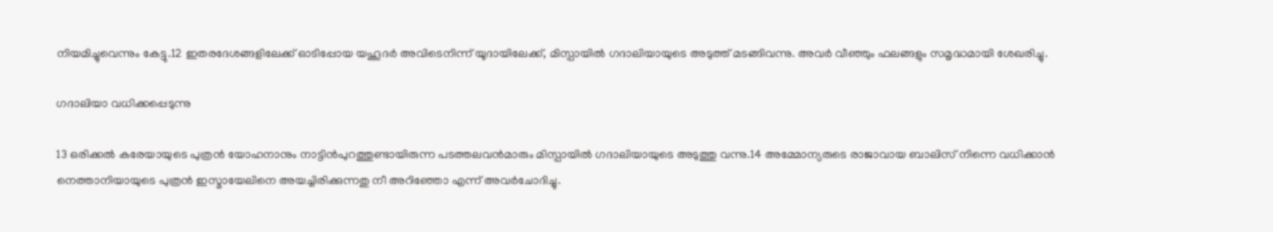നിയമിച്ചുവെന്നും കേട്ടു.12 ഇതരദേശങ്ങളിലേക്ക് ഓടിപ്പോയ യഹൂദര്‍ അവിടെനിന്ന് യൂദായിലേക്ക്, മിസ്പായില്‍ ഗദാലിയായുടെ അടുത്ത് മടങ്ങിവന്നു. അവര്‍ വീഞ്ഞും ഫലങ്ങളും സമൃദ്ധമായി ശേഖരിച്ചു.

ഗദാലിയാ വധിക്കപ്പെടുന്നു

13 ഒരിക്കല്‍ കരേയായുടെ പുത്രന്‍ യോഹനാനും നാട്ടിന്‍പുറത്തുണ്ടായിരുന്ന പടത്തലവന്‍മാരും മിസ്പായില്‍ ഗദാലിയായുടെ അടുത്തു വന്നു.14 അമ്മോന്യരുടെ രാജാവായ ബാലിസ് നിന്നെ വധിക്കാന്‍ നെത്താനിയായുടെ പുത്രന്‍ ഇസ്മായേലിനെ അയച്ചിരിക്കുന്നതു നീ അറിഞ്ഞോ എന്ന് അവര്‍ചോദിച്ചു.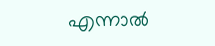എന്നാല്‍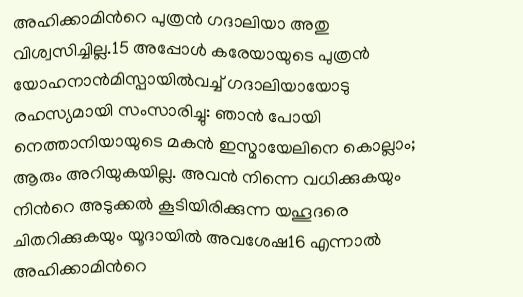അഹിക്കാമിന്‍റെ പുത്രന്‍ ഗദാലിയാ അതു വിശ്വസിച്ചില്ല.15 അപ്പോള്‍ കരേയായുടെ പുത്രന്‍ യോഹനാന്‍മിസ്പായില്‍വച്ച് ഗദാലിയായോടു രഹസ്യമായി സംസാരിച്ചു: ഞാന്‍ പോയി നെത്താനിയായുടെ മകന്‍ ഇസ്മായേലിനെ കൊല്ലാം; ആരും അറിയുകയില്ല. അവന്‍ നിന്നെ വധിക്കുകയും നിന്‍റെ അടുക്കല്‍ കൂടിയിരിക്കുന്ന യഹൂദരെ ചിതറിക്കുകയും യൂദായില്‍ അവശേഷ16 എന്നാല്‍ അഹിക്കാമിന്‍റെ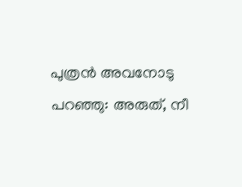പുത്രന്‍ അവനോടു പറഞ്ഞു: അരുത്, നീ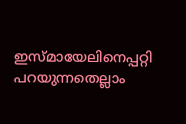ഇസ്മായേലിനെപ്പറ്റി പറയുന്നതെല്ലാം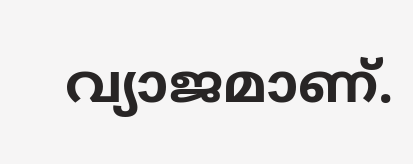വ്യാജമാണ്.